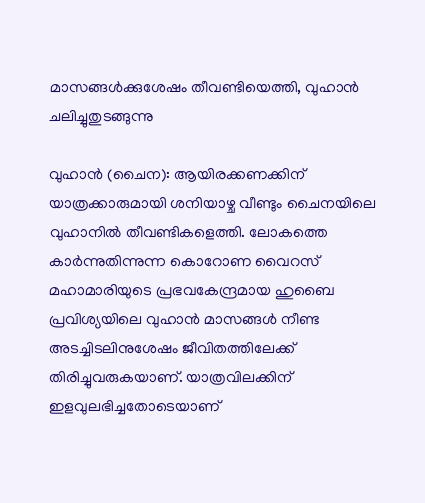മാസങ്ങൾക്കുശേഷം തീവണ്ടിയെത്തി, വുഹാൻ ചലിച്ചുതുടങ്ങുന്നു

വുഹാൻ (ചൈന): ആയിരക്കണക്കിന് യാത്രക്കാരുമായി ശനിയാഴ്ച വീണ്ടും ചൈനയിലെ വുഹാനിൽ തീവണ്ടികളെത്തി. ലോകത്തെ കാർന്നുതിന്നുന്ന കൊറോണ വൈറസ് മഹാമാരിയുടെ പ്രഭവകേന്ദ്രമായ ഹുബൈ പ്രവിശ്യയിലെ വുഹാൻ മാസങ്ങൾ നീണ്ട അടച്ചിടലിനുശേഷം ജീവിതത്തിലേക്ക് തിരിച്ചുവരുകയാണ്. യാത്രവിലക്കിന് ഇളവുലഭിച്ചതോടെയാണ്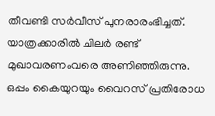തീവണ്ടി സർവീസ് പുനരാരംഭിച്ചത്. യാത്രക്കാരിൽ ചിലർ രണ്ട് മുഖാവരണംവരെ അണിഞ്ഞിരുന്നു. ഒപ്പം കൈയുറയും വൈറസ് പ്രതിരോധ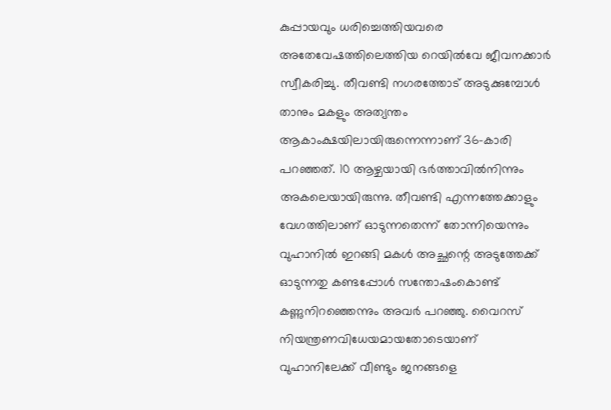കുപ്പായവും ധരിച്ചെത്തിയവരെ അതേവേഷത്തിലെത്തിയ റെയിൽവേ ജീവനക്കാർ സ്വീകരിച്ചു. തീവണ്ടി നഗരത്തോട് അടുക്കുമ്പോൾ താനും മകളും അത്യന്തം ആകാംക്ഷയിലായിരുന്നെന്നാണ് 36-കാരി പറഞ്ഞത്. 10 ആഴ്ചയായി ഭർത്താവിൽനിന്നും അകലെയായിരുന്നു. തീവണ്ടി എന്നത്തേക്കാളും വേഗത്തിലാണ് ഓടുന്നതെന്ന് തോന്നിയെന്നും വുഹാനിൽ ഇറങ്ങി മകൾ അച്ഛന്റെ അടുത്തേക്ക് ഓടുന്നതു കണ്ടപ്പോൾ സന്തോഷംകൊണ്ട് കണ്ണുനിറഞ്ഞെന്നും അവർ പറഞ്ഞു. വൈറസ് നിയന്ത്രണവിധേയമായതോടെയാണ് വുഹാനിലേക്ക് വീണ്ടും ജനങ്ങളെ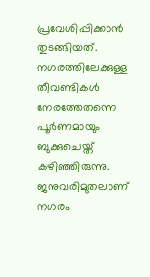പ്രവേശിപ്പിക്കാൻ തുടങ്ങിയത്. നഗരത്തിലേക്കുള്ള തീവണ്ടികൾ നേരത്തേതന്നെ പൂർണമായും ബുക്കുചെയ്ത് കഴിഞ്ഞിരുന്നു. ജനുവരിമുതലാണ് നഗരം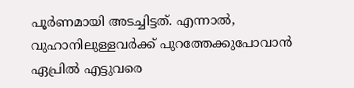പൂർണമായി അടച്ചിട്ടത്. എന്നാൽ, വുഹാനിലുള്ളവർക്ക് പുറത്തേക്കുപോവാൻ ഏപ്രിൽ എട്ടുവരെ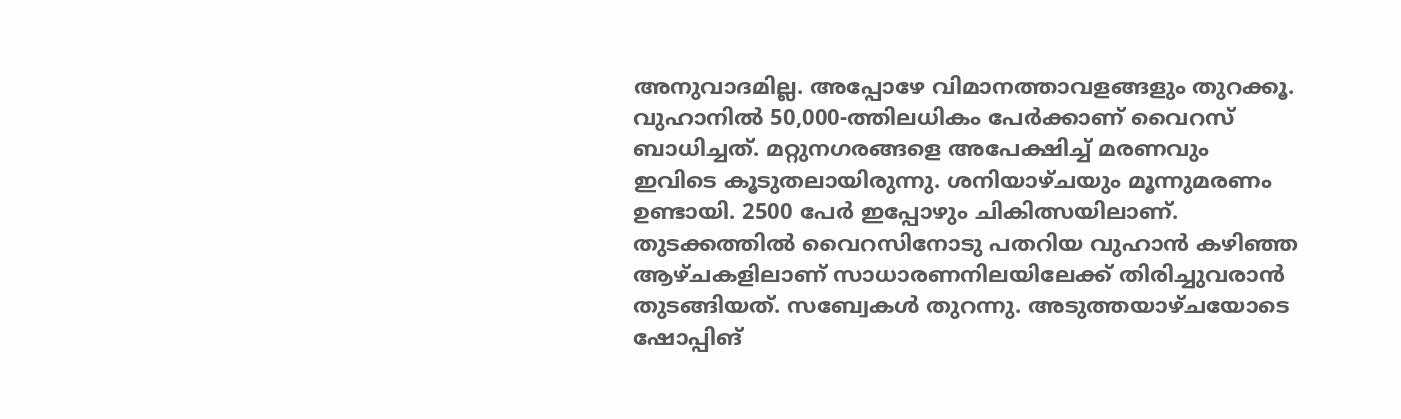അനുവാദമില്ല. അപ്പോഴേ വിമാനത്താവളങ്ങളും തുറക്കൂ. വുഹാനിൽ 50,000-ത്തിലധികം പേർക്കാണ് വൈറസ് ബാധിച്ചത്. മറ്റുനഗരങ്ങളെ അപേക്ഷിച്ച് മരണവും ഇവിടെ കൂടുതലായിരുന്നു. ശനിയാഴ്ചയും മൂന്നുമരണം ഉണ്ടായി. 2500 പേർ ഇപ്പോഴും ചികിത്സയിലാണ്. തുടക്കത്തിൽ വൈറസിനോടു പതറിയ വുഹാൻ കഴിഞ്ഞ ആഴ്ചകളിലാണ് സാധാരണനിലയിലേക്ക് തിരിച്ചുവരാൻ തുടങ്ങിയത്. സബ്വേകൾ തുറന്നു. അടുത്തയാഴ്ചയോടെ ഷോപ്പിങ്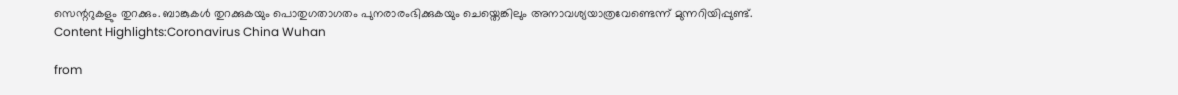സെന്ററുകളും തുറക്കും. ബാങ്കുകൾ തുറക്കുകയും പൊതുഗതാഗതം പുനരാരംഭിക്കുകയും ചെയ്തെങ്കിലും അനാവശ്യയാത്രവേണ്ടെന്ന് മുന്നറിയിപ്പുണ്ട്. Content Highlights:Coronavirus China Wuhan

from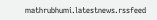mathrubhumi.latestnews.rssfeed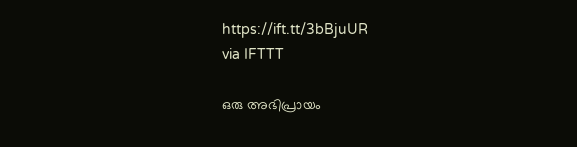https://ift.tt/3bBjuUR
via IFTTT

ഒരു അഭിപ്രായം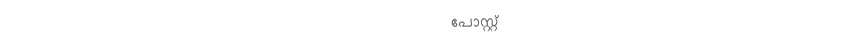പോസ്റ്റ്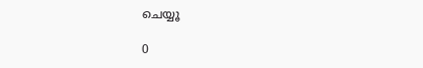ചെയ്യൂ

0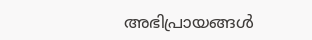അഭിപ്രായങ്ങള്‍